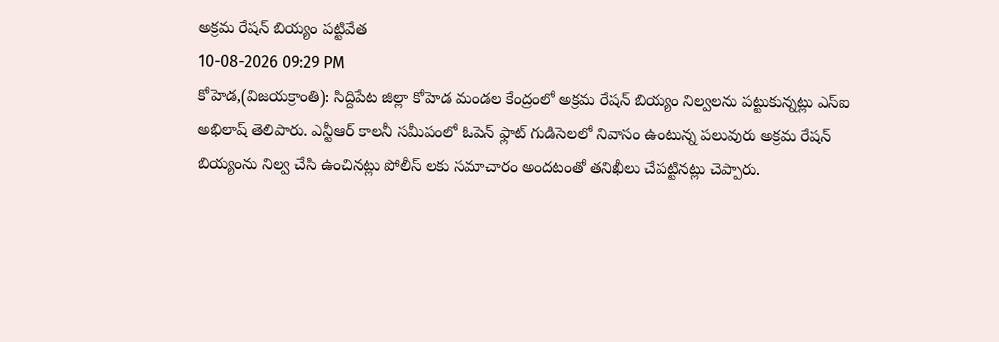అక్రమ రేషన్ బియ్యం పట్టివేత
10-08-2026 09:29 PM
కోహెడ,(విజయక్రాంతి): సిద్దిపేట జిల్లా కోహెడ మండల కేంద్రంలో అక్రమ రేషన్ బియ్యం నిల్వలను పట్టుకున్నట్లు ఎస్ఐ అభిలాష్ తెలిపారు. ఎన్టీఆర్ కాలనీ సమీపంలో ఓపెన్ ఫ్లాట్ గుడిసెలలో నివాసం ఉంటున్న పలువురు అక్రమ రేషన్ బియ్యంను నిల్వ చేసి ఉంచినట్లు పోలీస్ లకు సమాచారం అందటంతో తనిఖీలు చేపట్టినట్లు చెప్పారు.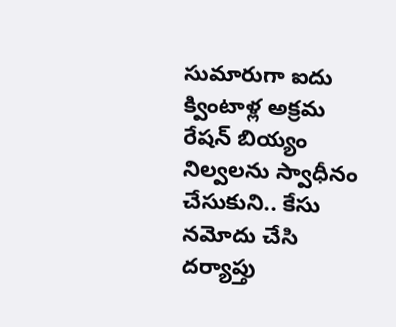సుమారుగా ఐదు క్వింటాళ్ల అక్రమ రేషన్ బియ్యం నిల్వలను స్వాధీనం చేసుకుని.. కేసు నమోదు చేసి దర్యాప్తు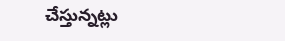చేస్తున్నట్లు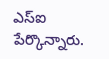ఎస్ఐ పేర్కొన్నారు.